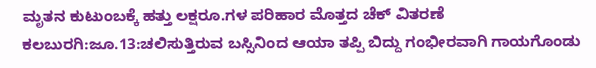ಮೃತನ ಕುಟುಂಬಕ್ಕೆ ಹತ್ತು ಲಕ್ಷರೂ.ಗಳ ಪರಿಹಾರ ಮೊತ್ತದ ಚೆಕ್ ವಿತರಣೆ
ಕಲಬುರಗಿ:ಜೂ.13:ಚಲಿಸುತ್ತಿರುವ ಬಸ್ಸಿನಿಂದ ಆಯಾ ತಪ್ಪಿ ಬಿದ್ದು ಗಂಭೀರವಾಗಿ ಗಾಯಗೊಂಡು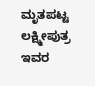ಮೃತಪಟ್ಟ ಲಕ್ಷ್ಮೀಪುತ್ರ ಇವರ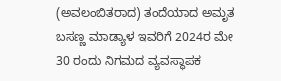(ಅವಲಂಬಿತರಾದ) ತಂದೆಯಾದ ಅಮೃತ ಬಸಣ್ಣ ಮಾಡ್ಯಾಳ ಇವರಿಗೆ 2024ರ ಮೇ 30 ರಂದು ನಿಗಮದ ವ್ಯವಸ್ಥಾಪಕ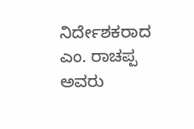ನಿರ್ದೇಶಕರಾದ ಎಂ. ರಾಚಪ್ಪ ಅವರು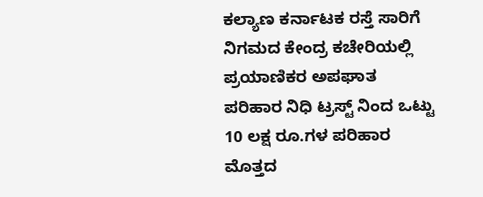ಕಲ್ಯಾಣ ಕರ್ನಾಟಕ ರಸ್ತೆ ಸಾರಿಗೆ ನಿಗಮದ ಕೇಂದ್ರ ಕಚೇರಿಯಲ್ಲಿ ಪ್ರಯಾಣಿಕರ ಅಪಘಾತ ಪರಿಹಾರ ನಿಧಿ ಟ್ರಸ್ಟ್ ನಿಂದ ಒಟ್ಟು 10 ಲಕ್ಷ ರೂ.ಗಳ ಪರಿಹಾರ ಮೊತ್ತದ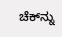ಚೆಕ್‍ನ್ನು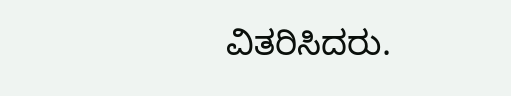ವಿತರಿಸಿದರು.